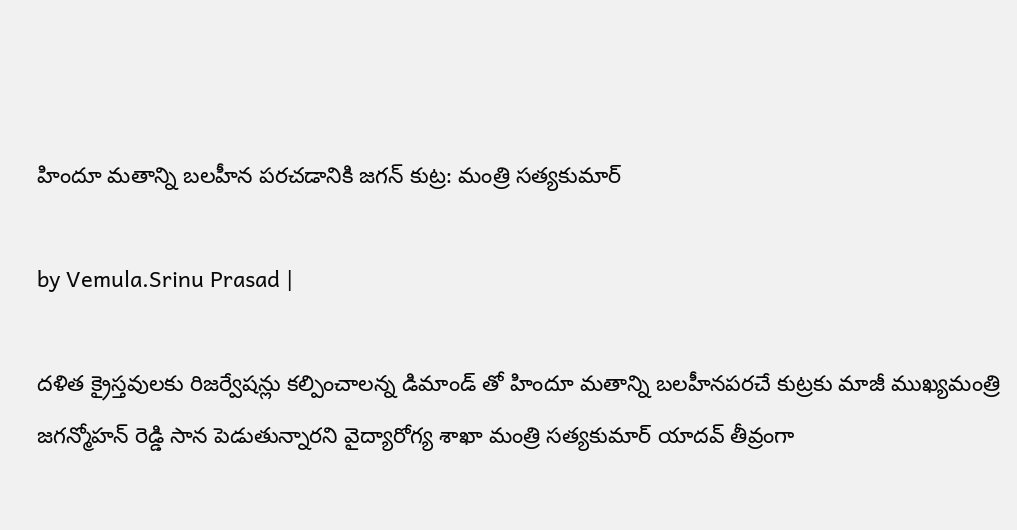హిందూ మ‌తాన్ని బ‌ల‌హీన ప‌ర‌చ‌డానికి జ‌గ‌న్ కుట్ర‌: మంత్రి స‌త్య‌కుమార్

by Vemula.Srinu Prasad |

ద‌ళిత క్రైస్త‌వుల‌కు రిజ‌ర్వేష‌న్లు క‌ల్పించాల‌న్న డిమాండ్ తో హిందూ మ‌తాన్ని బ‌ల‌హీనప‌ర‌చే కుట్ర‌కు మాజీ ముఖ్య‌మంత్రి జ‌గన్మోహ‌న్ రెడ్డి సాన పెడుతున్నార‌ని వైద్యారోగ్య శాఖా మంత్రి స‌త్య‌కుమార్ యాద‌వ్ తీవ్రంగా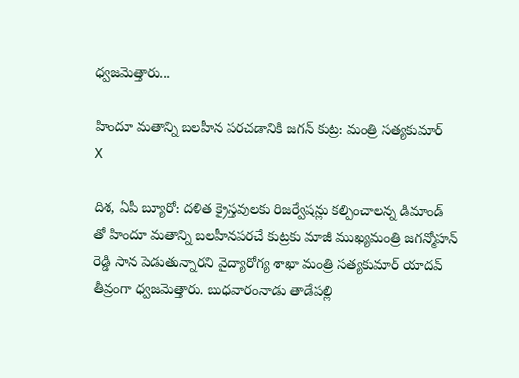ధ్వ‌జ‌మెత్తారు...

హిందూ మ‌తాన్ని బ‌ల‌హీన ప‌ర‌చ‌డానికి జ‌గ‌న్ కుట్ర‌: మంత్రి స‌త్య‌కుమార్
X

దిశ‌, ఏపీ బ్యూరో: ద‌ళిత క్రైస్త‌వుల‌కు రిజ‌ర్వేష‌న్లు క‌ల్పించాల‌న్న డిమాండ్ తో హిందూ మ‌తాన్ని బ‌ల‌హీనప‌ర‌చే కుట్ర‌కు మాజీ ముఖ్య‌మంత్రి జ‌గన్మోహ‌న్ రెడ్డి సాన పెడుతున్నార‌ని వైద్యారోగ్య శాఖా మంత్రి స‌త్య‌కుమార్ యాద‌వ్ తీవ్రంగా ధ్వ‌జ‌మెత్తారు. బుధ‌వారంనాడు తాడేప‌ల్లి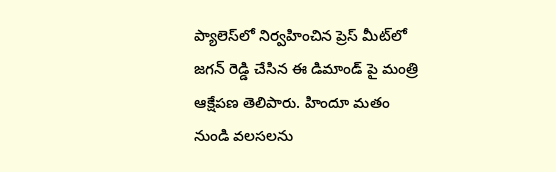ప్యాలెస్‌లో నిర్వ‌హించిన ప్రెస్ మీట్‌లో జ‌గ‌న్ రెడ్డి చేసిన ఈ డిమాండ్ పై మంత్రి ఆక్షేప‌ణ తెలిపారు. హిందూ మ‌తం నుండి వ‌ల‌స‌ల‌ను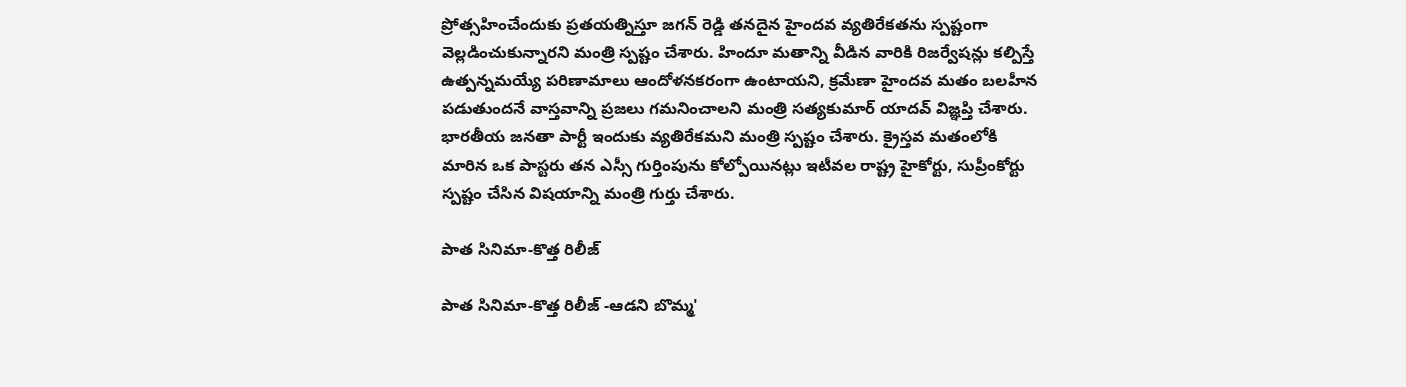ప్రోత్స‌హించేందుకు ప్ర‌త‌య‌త్నిస్తూ జ‌గ‌న్ రెడ్డి త‌న‌దైన హైంద‌వ వ్య‌తిరేక‌త‌ను స్ప‌ష్టంగా వెల్ల‌డించుకున్నార‌ని మంత్రి స్ప‌ష్టం చేశారు. హిందూ మ‌తాన్ని వీడిన వారికి రిజ‌ర్వేష‌న్లు క‌ల్పిస్తే ఉత్ప‌న్న‌మ‌య్యే ప‌రిణామాలు ఆందోళ‌న‌క‌రంగా ఉంటాయ‌ని, క్ర‌మేణా హైంద‌వ మ‌తం బ‌ల‌హీన ప‌డుతుంద‌నే వాస్త‌వాన్ని ప్ర‌జ‌లు గ‌మ‌నించాల‌ని మంత్రి స‌త్య‌కుమార్ యాద‌వ్ విజ్ఞ‌ప్తి చేశారు. భార‌తీయ జ‌న‌తా పార్టీ ఇందుకు వ్య‌తిరేక‌మ‌ని మంత్రి స్ప‌ష్టం చేశారు. క్రైస్తవ మతంలోకి మారిన ఒక పాస్టరు తన ఎస్సీ గుర్తింపును కోల్పోయినట్లు ఇటీవల రాష్ట్ర హైకోర్టు, సుప్రీంకోర్టు స్పష్టం చేసిన విషయాన్ని మంత్రి గుర్తు చేశారు.

పాత సినిమా-కొత్త రిలీజ్‌

పాత సినిమా-కొత్త రిలీజ్ -ఆడ‌ని బొమ్మ'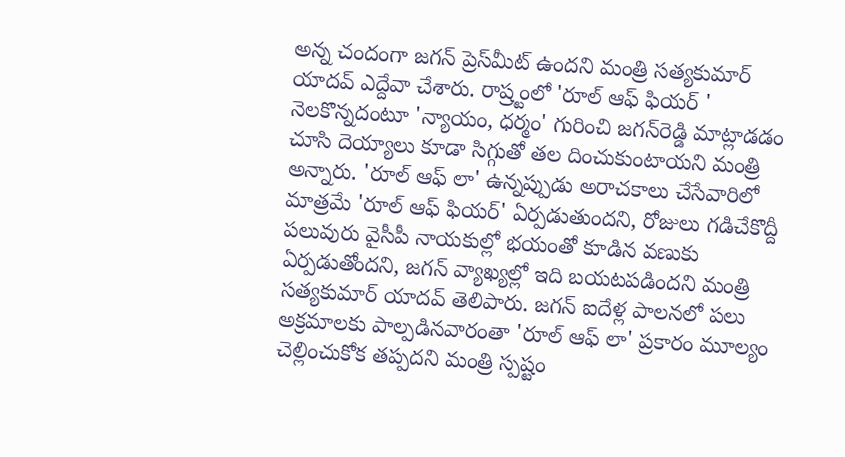అన్న చందంగా జ‌గ‌న్ ప్రెస్‌మీట్ ఉంద‌ని మంత్రి స‌త్య‌కుమార్ యాద‌వ్ ఎద్దేవా చేశారు. రాష్ర్టంలో 'రూల్ ఆఫ్ ఫియ‌ర్ ' నెల‌కొన్నదంటూ 'న్యాయం, ధ‌ర్మం' గురించి జ‌గ‌న్‌రెడ్డి మాట్లాడ‌డం చూసి దెయ్యాలు కూడా సిగ్గుతో త‌ల దించుకుంటాయ‌ని మంత్రి అన్నారు. 'రూల్ ఆఫ్ లా' ఉన్నప్పుడు అరాచ‌కాలు చేసేవారిలో మాత్ర‌మే 'రూల్ ఆఫ్ ఫియ‌ర్' ఏర్ప‌డుతుంద‌ని, రోజులు గ‌డిచేకొద్దీ ప‌లువురు వైసీపీ నాయ‌కుల్లో భ‌యంతో కూడిన వ‌ణుకు ఏర్ప‌డుతోంద‌ని, జ‌గ‌న్ వ్యాఖ్య‌ల్లో ఇది బ‌య‌ట‌ప‌డింద‌ని మంత్రి స‌త్య‌కుమార్ యాద‌వ్ తెలిపారు. జ‌గ‌న్ ఐదేళ్ల పాల‌న‌లో ప‌లు అక్ర‌మాల‌కు పాల్ప‌డినవారంతా 'రూల్ ఆఫ్ లా' ప్ర‌కారం మూల్యం చెల్లించుకోక త‌ప్ప‌ద‌ని మంత్రి స్ప‌ష్టం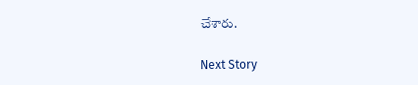చేశారు.

Next Story